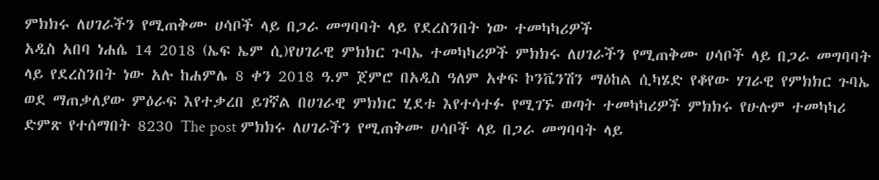ምክክሩ ለሀገራችን የሚጠቅሙ ሀሳቦች ላይ በጋራ መግባባት ላይ የደረስንበት ነው ተመካካሪዎች
አዲስ አበባ ነሐሴ 14 2018 (ኤፍ ኤም ሲ)የሀገራዊ ምክክር ጉባኤ ተመካካሪዎች ምክክሩ ለሀገራችን የሚጠቅሙ ሀሳቦች ላይ በጋራ መግባባት ላይ የደረስንበት ነው አሉ ከሐምሌ 8 ቀን 2018 ዓ.ም ጀምሮ በአዲስ ዓለም አቀፍ ኮንቬንሽን ማዕከል ሲካሄድ የቆየው ሃገራዊ የምክክር ጉባኤ ወደ ማጠቃለያው ምዕራፍ እየተቃረበ ይገኛል በሀገራዊ ምክክር ሂደቱ እየተሳተፉ የሚገኙ ወጣት ተመካካሪዎች ምክክሩ የሁሉም ተመካካሪ ድምጽ የተሰማበት 8230 The post ምክክሩ ለሀገራችን የሚጠቅሙ ሀሳቦች ላይ በጋራ መግባባት ላይ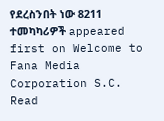የደረስንበት ነው 8211 ተመካካሪዎች appeared first on Welcome to Fana Media Corporation S.C.
Read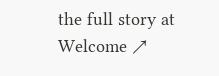the full story at Welcome ↗